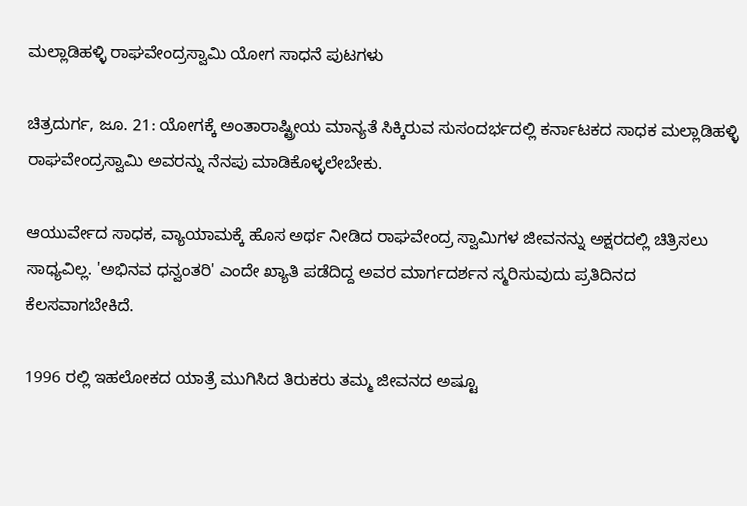ಮಲ್ಲಾಡಿಹಳ್ಳಿ ರಾಘವೇಂದ್ರಸ್ವಾಮಿ ಯೋಗ ಸಾಧನೆ ಪುಟಗಳು

ಚಿತ್ರದುರ್ಗ, ಜೂ. 21: ಯೋಗಕ್ಕೆ ಅಂತಾರಾಷ್ಟ್ರೀಯ ಮಾನ್ಯತೆ ಸಿಕ್ಕಿರುವ ಸುಸಂದರ್ಭದಲ್ಲಿ ಕರ್ನಾಟಕದ ಸಾಧಕ ಮಲ್ಲಾಡಿಹಳ್ಳಿ ರಾಘವೇಂದ್ರಸ್ವಾಮಿ ಅವರನ್ನು ನೆನಪು ಮಾಡಿಕೊಳ್ಳಲೇಬೇಕು.

ಆಯುರ್ವೇದ ಸಾಧಕ, ವ್ಯಾಯಾಮಕ್ಕೆ ಹೊಸ ಅರ್ಥ ನೀಡಿದ ರಾಘವೇಂದ್ರ ಸ್ವಾಮಿಗಳ ಜೀವನನ್ನು ಅಕ್ಷರದಲ್ಲಿ ಚಿತ್ರಿಸಲು ಸಾಧ್ಯವಿಲ್ಲ. 'ಅಭಿನವ ಧನ್ವಂತರಿ' ಎಂದೇ ಖ್ಯಾತಿ ಪಡೆದಿದ್ದ ಅವರ ಮಾರ್ಗದರ್ಶನ ಸ್ಮರಿಸುವುದು ಪ್ರತಿದಿನದ ಕೆಲಸವಾಗಬೇಕಿದೆ.

1996 ರಲ್ಲಿ ಇಹಲೋಕದ ಯಾತ್ರೆ ಮುಗಿಸಿದ ತಿರುಕರು ತಮ್ಮ ಜೀವನದ ಅಷ್ಟೂ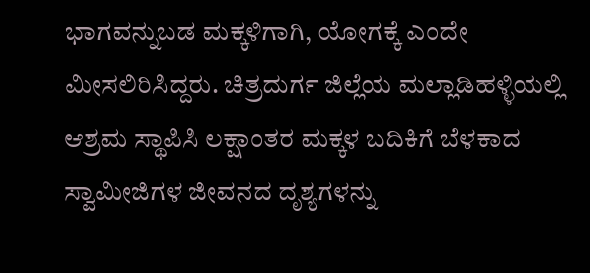ಭಾಗವನ್ನುಬಡ ಮಕ್ಕಳಿಗಾಗಿ, ಯೋಗಕ್ಕೆ ಎಂದೇ ಮೀಸಲಿರಿಸಿದ್ದರು. ಚಿತ್ರದುರ್ಗ ಜಿಲ್ಲೆಯ ಮಲ್ಲಾಡಿಹಳ್ಳಿಯಲ್ಲಿ ಆಶ್ರಮ ಸ್ಥಾಪಿಸಿ ಲಕ್ಷಾಂತರ ಮಕ್ಕಳ ಬದಿಕಿಗೆ ಬೆಳಕಾದ ಸ್ವಾಮೀಜಿಗಳ ಜೀವನದ ದೃಶ್ಯಗಳನ್ನು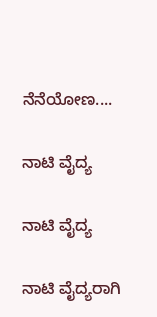ನೆನೆಯೋಣ....

ನಾಟಿ ವೈದ್ಯ

ನಾಟಿ ವೈದ್ಯ

ನಾಟಿ ವೈದ್ಯರಾಗಿ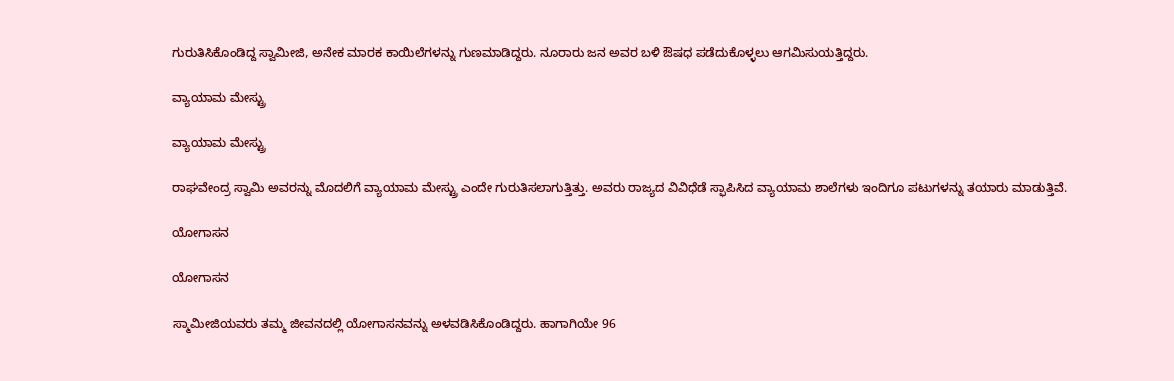ಗುರುತಿಸಿಕೊಂಡಿದ್ದ ಸ್ವಾಮೀಜಿ, ಅನೇಕ ಮಾರಕ ಕಾಯಿಲೆಗಳನ್ನು ಗುಣಮಾಡಿದ್ದರು. ನೂರಾರು ಜನ ಅವರ ಬಳಿ ಔಷಧ ಪಡೆದುಕೊಳ್ಳಲು ಆಗಮಿಸುಯತ್ತಿದ್ದರು.

ವ್ಯಾಯಾಮ ಮೇಸ್ಟ್ರು

ವ್ಯಾಯಾಮ ಮೇಸ್ಟ್ರು

ರಾಘವೇಂದ್ರ ಸ್ವಾಮಿ ಅವರನ್ನು ಮೊದಲಿಗೆ ವ್ಯಾಯಾಮ ಮೇಸ್ಟ್ರು ಎಂದೇ ಗುರುತಿಸಲಾಗುತ್ತಿತ್ತು. ಅವರು ರಾಜ್ಯದ ವಿವಿಧೆಡೆ ಸ್ಫಾಪಿಸಿದ ವ್ಯಾಯಾಮ ಶಾಲೆಗಳು ಇಂದಿಗೂ ಪಟುಗಳನ್ನು ತಯಾರು ಮಾಡುತ್ತಿವೆ.

ಯೋಗಾಸನ

ಯೋಗಾಸನ

ಸ್ಮಾಮೀಜಿಯವರು ತಮ್ಮ ಜೀವನದಲ್ಲಿ ಯೋಗಾಸನವನ್ನು ಅಳವಡಿಸಿಕೊಂಡಿದ್ದರು. ಹಾಗಾಗಿಯೇ 96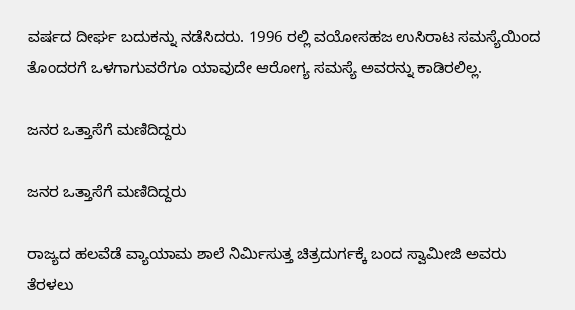ವರ್ಷದ ದೀರ್ಘ ಬದುಕನ್ನು ನಡೆಸಿದರು. 1996 ರಲ್ಲಿ ವಯೋಸಹಜ ಉಸಿರಾಟ ಸಮಸ್ಯೆಯಿಂದ ತೊಂದರಗೆ ಒಳಗಾಗುವರೆಗೂ ಯಾವುದೇ ಆರೋಗ್ಯ ಸಮಸ್ಯೆ ಅವರನ್ನು ಕಾಡಿರಲಿಲ್ಲ.

ಜನರ ಒತ್ತಾಸೆಗೆ ಮಣಿದಿದ್ದರು

ಜನರ ಒತ್ತಾಸೆಗೆ ಮಣಿದಿದ್ದರು

ರಾಜ್ಯದ ಹಲವೆಡೆ ವ್ಯಾಯಾಮ ಶಾಲೆ ನಿರ್ಮಿಸುತ್ತ ಚಿತ್ರದುರ್ಗಕ್ಕೆ ಬಂದ ಸ್ವಾಮೀಜಿ ಅವರು ತೆರಳಲು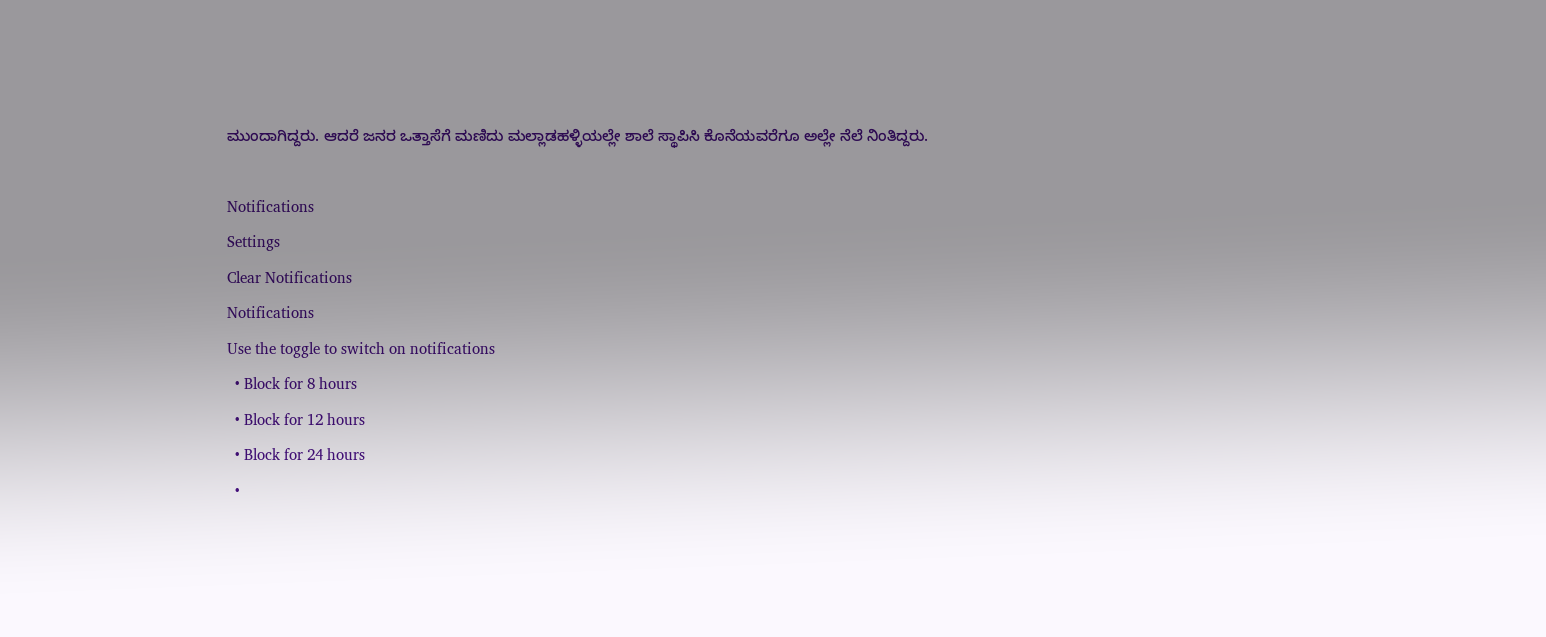ಮುಂದಾಗಿದ್ದರು. ಆದರೆ ಜನರ ಒತ್ತಾಸೆಗೆ ಮಣಿದು ಮಲ್ಲಾಡಹಳ್ಳಿಯಲ್ಲೇ ಶಾಲೆ ಸ್ಥಾಪಿಸಿ ಕೊನೆಯವರೆಗೂ ಅಲ್ಲೇ ನೆಲೆ ನಿಂತಿದ್ದರು.

Notifications
Settings
Clear Notifications
Notifications
Use the toggle to switch on notifications
  • Block for 8 hours
  • Block for 12 hours
  • Block for 24 hours
  •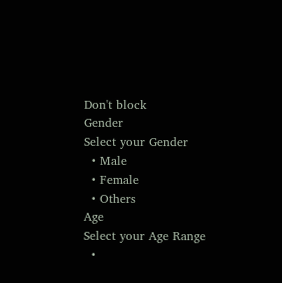Don't block
Gender
Select your Gender
  • Male
  • Female
  • Others
Age
Select your Age Range
  •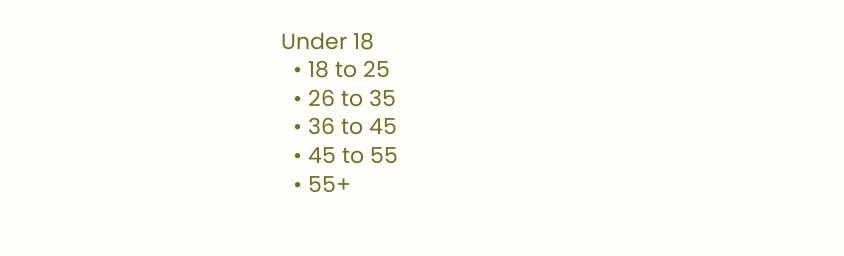Under 18
  • 18 to 25
  • 26 to 35
  • 36 to 45
  • 45 to 55
  • 55+